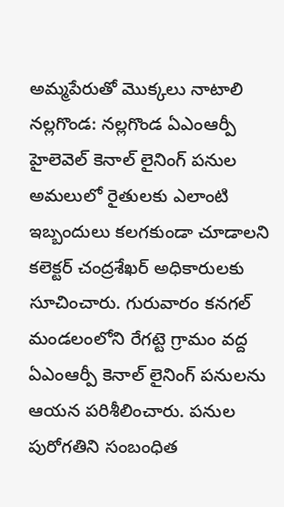అమ్మపేరుతో మొక్కలు నాటాలి
నల్లగొండ: నల్లగొండ ఏఎంఆర్పీ హైలెవెల్ కెనాల్ లైనింగ్ పనుల అమలులో రైతులకు ఎలాంటి ఇబ్బందులు కలగకుండా చూడాలని కలెక్టర్ చంద్రశేఖర్ అధికారులకు సూచించారు. గురువారం కనగల్ మండలంలోని రేగట్టె గ్రామం వద్ద ఏఎంఆర్పీ కెనాల్ లైనింగ్ పనులను ఆయన పరిశీలించారు. పనుల పురోగతిని సంబంధిత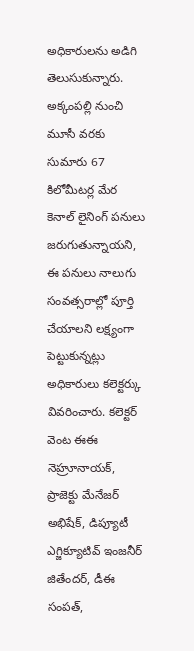అధికారులను అడిగి తెలుసుకున్నారు. అక్కంపల్లి నుంచి మూసీ వరకు సుమారు 67 కిలోమీటర్ల మేర కెనాల్ లైనింగ్ పనులు జరుగుతున్నాయని, ఈ పనులు నాలుగు సంవత్సరాల్లో పూర్తి చేయాలని లక్ష్యంగా పెట్టుకున్నట్లు అధికారులు కలెక్టర్కు వివరించారు. కలెక్టర్ వెంట ఈఈ నెహ్రూనాయక్, ప్రాజెక్టు మేనేజర్ అభిషేక్, డిప్యూటీ ఎగ్జిక్యూటివ్ ఇంజనీర్ జితేందర్, డీఈ సంపత్,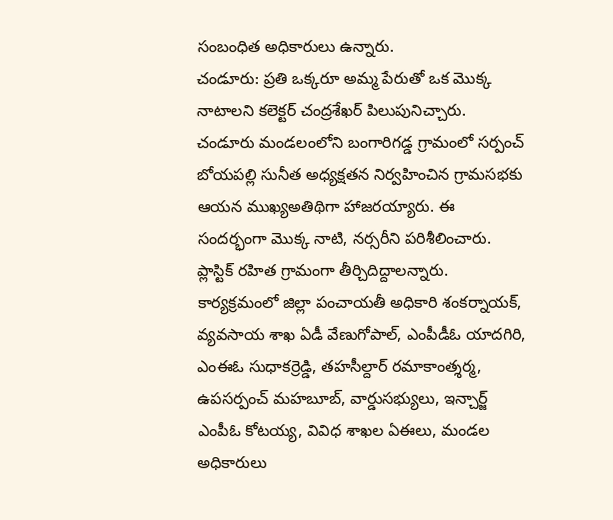సంబంధిత అధికారులు ఉన్నారు.
చండూరు: ప్రతి ఒక్కరూ అమ్మ పేరుతో ఒక మొక్క నాటాలని కలెక్టర్ చంద్రశేఖర్ పిలుపునిచ్చారు. చండూరు మండలంలోని బంగారిగడ్డ గ్రామంలో సర్పంచ్ బోయపల్లి సునీత అధ్యక్షతన నిర్వహించిన గ్రామసభకు ఆయన ముఖ్యఅతిథిగా హాజరయ్యారు. ఈ సందర్భంగా మొక్క నాటి, నర్సరీని పరిశీలించారు. ప్లాస్టిక్ రహిత గ్రామంగా తీర్చిదిద్దాలన్నారు. కార్యక్రమంలో జిల్లా పంచాయతీ అధికారి శంకర్నాయక్, వ్యవసాయ శాఖ ఏడీ వేణుగోపాల్, ఎంపీడీఓ యాదగిరి, ఎంఈఓ సుధాకర్రెడ్డి, తహసీల్దార్ రమాకాంత్శర్మ, ఉపసర్పంచ్ మహబూబ్, వార్డుసభ్యులు, ఇన్చార్జ్ ఎంపీఓ కోటయ్య, వివిధ శాఖల ఏఈలు, మండల అధికారులు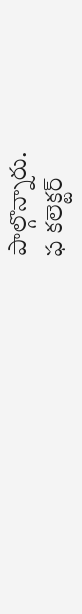పాల్గొన్నారు.
ఫ కలెక్టర్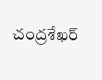చంద్రశేఖర్